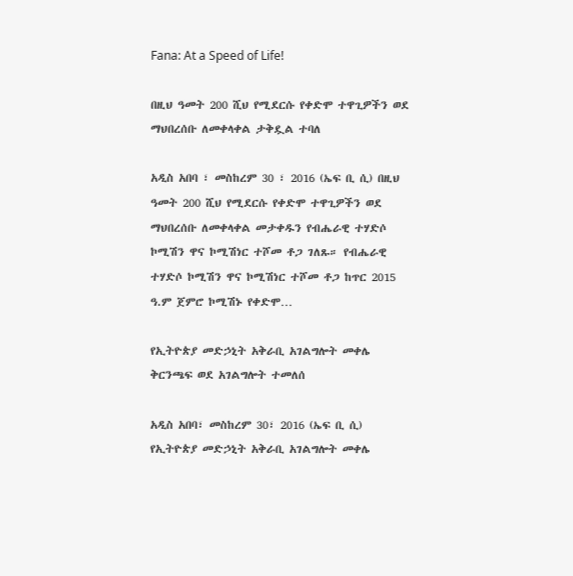Fana: At a Speed of Life!

በዚህ ዓመት 200 ሺህ የሚደርሱ የቀድሞ ተዋጊዎችን ወደ ማህበረሰቡ ለመቀላቀል ታቅዷል ተባለ

አዲስ አበባ ፣ መስከረም 30 ፣ 2016 (ኤፍ ቢ ሲ) በዚህ ዓመት 200 ሺህ የሚደርሱ የቀድሞ ተዋጊዎችን ወደ ማህበረሰቡ ለመቀላቀል መታቀዱን የብሔራዊ ተሃድሶ ኮሚሽን ዋና ኮሚሽነር ተሾመ ቶጋ ገለጹ። የብሔራዊ ተሃድሶ ኮሚሽን ዋና ኮሚሽነር ተሾመ ቶጋ ከጥር 2015 ዓ.ም ጀምሮ ኮሚሽኑ የቀድሞ…

የኢትዮጵያ መድኃኒት አቅራቢ አገልግሎት መቀሌ ቅርንጫፍ ወደ አገልግሎት ተመለሰ

አዲስ አበባ፣ መስከረም 30፣ 2016 (ኤፍ ቢ ሲ) የኢትዮጵያ መድኃኒት አቅራቢ አገልግሎት መቀሌ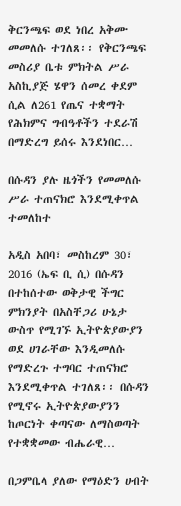ቅርንጫፍ ወደ ነበረ አቅሙ መመለሱ ተገለጸ፡፡ የቅርንጫፍ መስሪያ ቤቱ ምክትል ሥራ አስኪያጅ ሄዋን ሰመረ ቀደም ሲል ለ261 የጤና ተቋማት የሕክምና ግብዓቶችን ተደራሽ በማድረግ ይሰሩ እንደነበር…

በሱዳን ያሉ ዜጎችን የመመለሱ ሥራ ተጠናክሮ እንደሚቀጥል ተመለከተ

አዲስ አበባ፣ መስከረም 30፣ 2016 (ኤፍ ቢ ሲ) በሱዳን በተከሰተው ወቅታዊ ችግር ምክንያት በአስቸጋሪ ሁኔታ ውስጥ የሚገኙ ኢትዮጵያውያን ወደ ሀገራቸው እንዲመለሱ የማድረጉ ተግባር ተጠናክሮ እንደሚቀጥል ተገለጸ፡፡ በሱዳን የሚኖሩ ኢትዮጵያውያንን ከጦርነት ቀጣናው ለማስወጣት የተቋቋመው ብሔራዊ…

በጋምቤላ ያለው የማዕድን ሀብት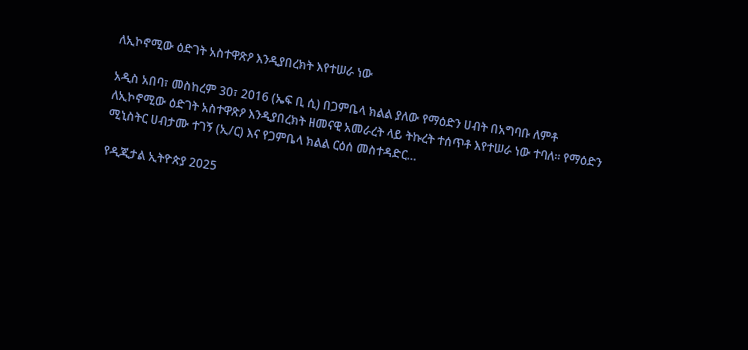ለኢኮኖሚው ዕድገት አስተዋጽዖ እንዲያበረክት እየተሠራ ነው

አዲስ አበባ፣ መስከረም 30፣ 2016 (ኤፍ ቢ ሲ) በጋምቤላ ክልል ያለው የማዕድን ሀብት በአግባቡ ለምቶ ለኢኮኖሚው ዕድገት አስተዋጽዖ እንዲያበረክት ዘመናዊ አመራረት ላይ ትኩረት ተሰጥቶ እየተሠራ ነው ተባለ፡፡ የማዕድን ሚኒስትር ሀብታሙ ተገኝ (ኢ/ር) እና የጋምቤላ ክልል ርዕሰ መስተዳድር…

የዲጂታል ኢትዮጵያ 2025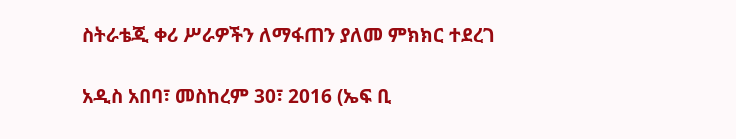ስትራቴጂ ቀሪ ሥራዎችን ለማፋጠን ያለመ ምክክር ተደረገ

አዲስ አበባ፣ መስከረም 30፣ 2016 (ኤፍ ቢ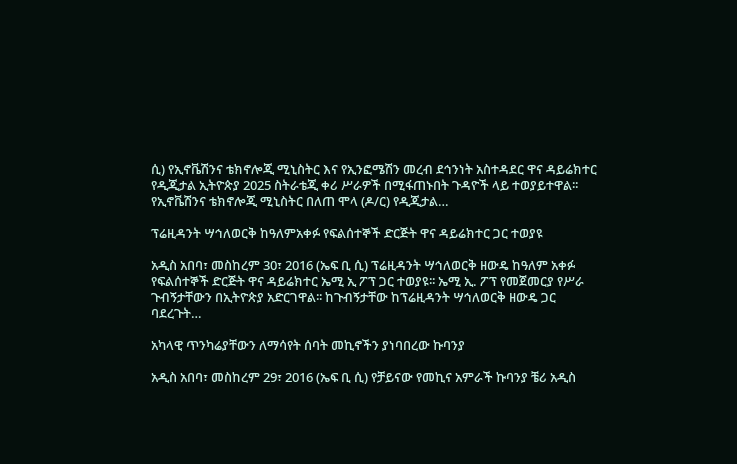ሲ) የኢኖቬሽንና ቴክኖሎጂ ሚኒስትር እና የኢንፎሜሽን መረብ ደኅንነት አስተዳደር ዋና ዳይሬክተር የዲጂታል ኢትዮጵያ 2025 ስትራቴጂ ቀሪ ሥራዎች በሚፋጠኑበት ጉዳዮች ላይ ተወያይተዋል፡፡ የኢኖቬሽንና ቴክኖሎጂ ሚኒስትር በለጠ ሞላ (ዶ/ር) የዲጂታል…

ፕሬዚዳንት ሣኅለወርቅ ከዓለምአቀፉ የፍልሰተኞች ድርጅት ዋና ዳይሬክተር ጋር ተወያዩ

አዲስ አበባ፣ መስከረም 30፣ 2016 (ኤፍ ቢ ሲ) ፕሬዚዳንት ሣኅለወርቅ ዘውዴ ከዓለም አቀፉ የፍልሰተኞች ድርጅት ዋና ዳይሬክተር ኤሚ ኢ ፖፕ ጋር ተወያዩ፡፡ ኤሚ ኢ. ፖፕ የመጀመርያ የሥራ ጉብኝታቸውን በኢትዮጵያ አድርገዋል፡፡ ከጉብኝታቸው ከፕሬዚዳንት ሣኅለወርቅ ዘውዴ ጋር ባደረጉት…

አካላዊ ጥንካሬያቸውን ለማሳየት ሰባት መኪኖችን ያነባበረው ኩባንያ

አዲስ አበባ፣ መስከረም 29፣ 2016 (ኤፍ ቢ ሲ) የቻይናው የመኪና አምራች ኩባንያ ቼሪ አዲስ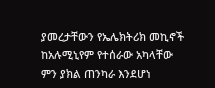ያመረታቸውን የኤሌክትሪክ መኪኖች ከአሉሚኒየም የተሰራው አካላቸው ምን ያክል ጠንካራ እንደሆነ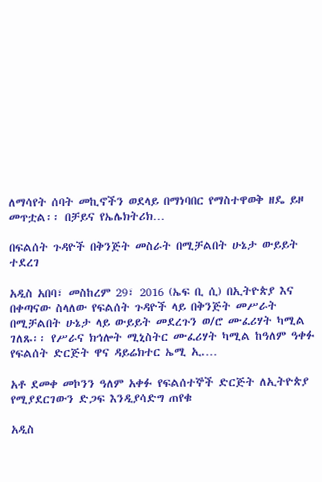ለማሳየት ሰባት መኪኖችን ወደላይ በማነባበር የማስተዋወቅ ዘዴ ይዞ መጥቷል፡፡ በቻይና የኤሌክትሪክ…

በፍልሰት ጉዳዮች በቅንጅት መስራት በሚቻልበት ሁኔታ ውይይት ተደረገ

አዲስ አበባ፣ መስከረም 29፣ 2016 (ኤፍ ቢ ሲ) በኢትዮጵያ እና በቀጣናው ስላለው የፍልሰት ጉዳዮች ላይ በቅንጅት መሥራት በሚቻልበት ሁኔታ ላይ ውይይት መደረጉን ወ/ሮ ሙፈሪሃት ካሚል ገለጹ፡፡ የሥራና ክኅሎት ሚኒስትር ሙፈሪሃት ካሚል ከዓለም ዓቀፉ የፍልሰት ድርጅት ዋና ዳይሬክተር ኤሚ ኢ.…

አቶ ደመቀ መኮንን ዓለም አቀፉ የፍልሰተኞች ድርጅት ለኢትዮጵያ የሚያደርገውን ድጋፍ እንዲያሳድግ ጠየቁ

አዲስ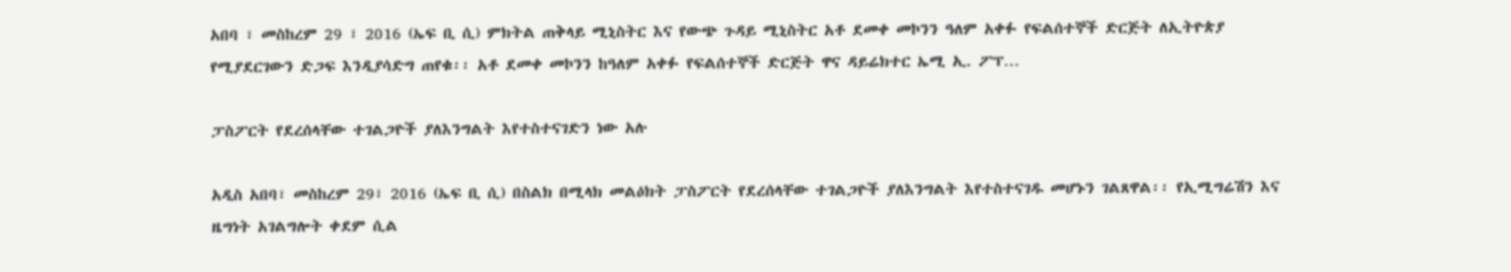አበባ ፣ መስከረም 29 ፣ 2016 (ኤፍ ቢ ሲ) ምክትል ጠቅላይ ሚኒስትር እና የውጭ ጉዳይ ሚኒስትር አቶ ደመቀ መኮንን ዓለም አቀፉ የፍልሰተኞች ድርጅት ለኢትዮጵያ የሚያደርገውን ድጋፍ እንዲያሳድግ ጠየቁ፡፡ አቶ ደመቀ መኮንን ከዓለም አቀፉ የፍልሰተኞች ድርጅት ዋና ዳይሬክተር ኤሚ ኢ. ፖፕ…

ፓስፖርት የደረሰላቸው ተገልጋዮች ያለእንግልት እየተስተናገድን ነው አሉ

አዲስ አበባ፣ መስከረም 29፣ 2016 (ኤፍ ቢ ሲ) በስልክ በሚላክ መልዕክት ፓስፖርት የደረሰላቸው ተገልጋዮች ያለእንግልት እየተስተናገዱ መሆኑን ገልጸዋል፡፡ የኢሚግሬሽን እና ዜግነት አገልግሎት ቀደም ሲል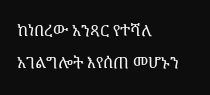ከነበረው አንጻር የተሻለ አገልግሎት እየሰጠ መሆኑን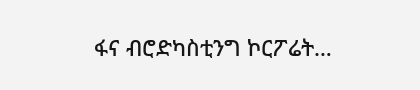ፋና ብሮድካስቲንግ ኮርፖሬት…